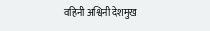वहिनी अश्विनी देशमुख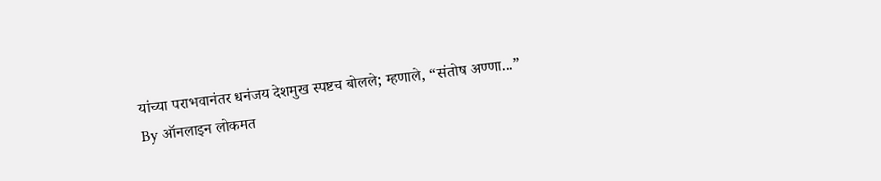यांच्या पराभवानंतर धनंजय देशमुख स्पष्टच बोलले; म्हणाले, “संतोष अण्णा...”
By ऑनलाइन लोकमत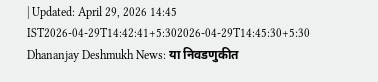| Updated: April 29, 2026 14:45 IST2026-04-29T14:42:41+5:302026-04-29T14:45:30+5:30
Dhananjay Deshmukh News: या निवडणुकीत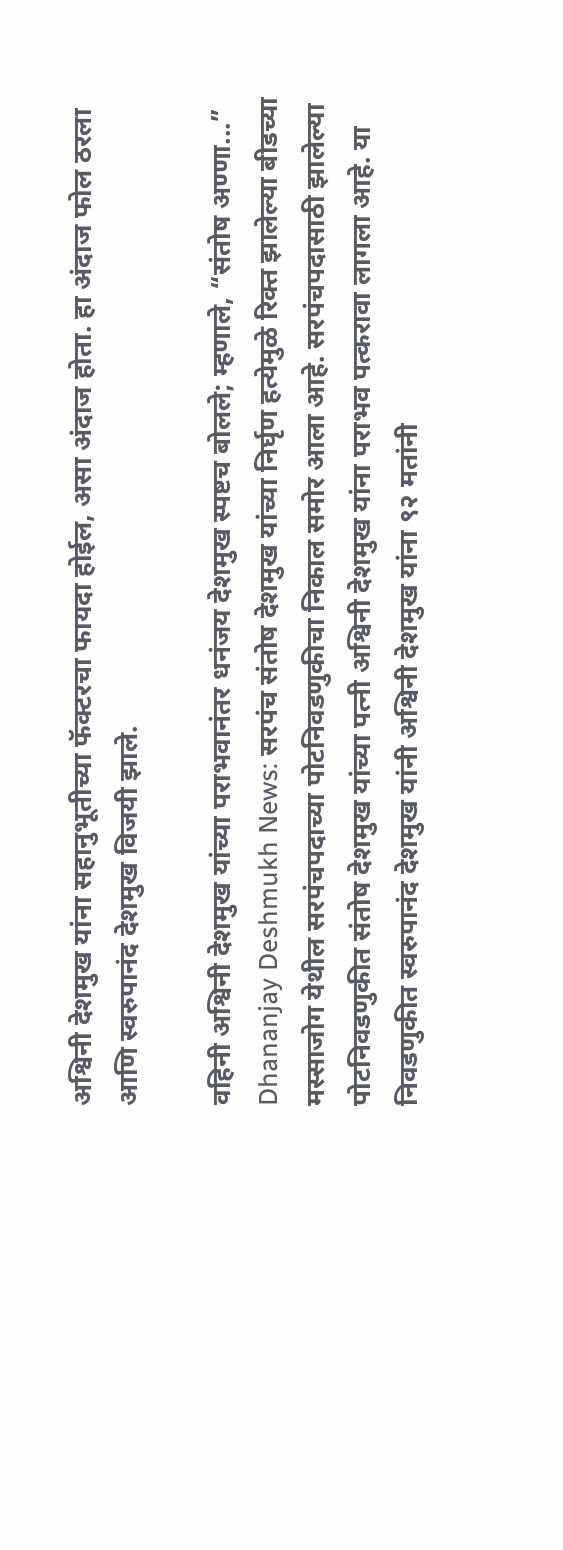अश्विनी देशमुख यांना सहानुभूतीच्या फॅक्टरचा फायदा होईल, असा अंदाज होता. हा अंदाज फोल ठरला आणि स्वरुपानंद देशमुख विजयी झाले.

वहिनी अश्विनी देशमुख यांच्या पराभवानंतर धनंजय देशमुख स्पष्टच बोलले; म्हणाले, “संतोष अण्णा...”
Dhananjay Deshmukh News: सरपंच संतोष देशमुख यांच्या निर्घृण हत्येमुळे रिक्त झालेल्या बीडच्या मस्साजोग येथील सरपंचपदाच्या पोटनिवडणुकीचा निकाल समोर आला आहे. सरपंचपदासाठी झालेल्या पोटनिवडणुकीत संतोष देशमुख यांच्या पत्नी अश्विनी देशमुख यांना पराभव पत्करावा लागला आहे. या निवडणुकीत स्वरुपानंद देशमुख यांनी अश्विनी देशमुख यांना ९२ मतांनी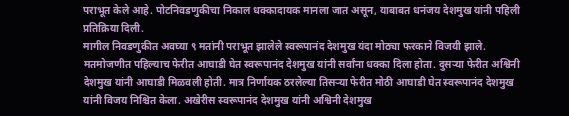पराभूत केले आहे. पोटनिवडणुकीचा निकाल धक्कादायक मानला जात असून, याबाबत धनंजय देशमुख यांनी पहिली प्रतिक्रिया दिली.
मागील निवडणुकीत अवघ्या ९ मतांनी पराभूत झालेले स्वरूपानंद देशमुख यंदा मोठ्या फरकाने विजयी झाले. मतमोजणीत पहिल्याच फेरीत आघाडी घेत स्वरूपानंद देशमुख यांनी सर्वांना धक्का दिला होता. दुसऱ्या फेरीत अश्विनी देशमुख यांनी आघाडी मिळवली होती. मात्र निर्णायक ठरलेल्या तिसऱ्या फेरीत मोठी आघाडी घेत स्वरूपानंद देशमुख यांनी विजय निश्चित केला. अखेरीस स्वरूपानंद देशमुख यांनी अश्विनी देशमुख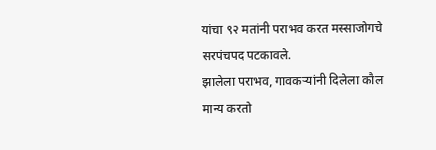यांचा ९२ मतांनी पराभव करत मस्साजोगचे सरपंचपद पटकावले.
झालेला पराभव, गावकऱ्यांनी दिलेला कौल मान्य करतो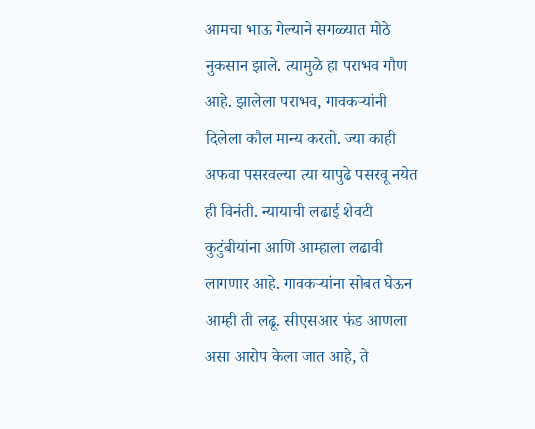आमचा भाऊ गेल्याने सगळ्यात मोठे नुकसान झाले. त्यामुळे हा पराभव गौण आहे. झालेला पराभव, गावकऱ्यांनी दिलेला कौल मान्य करतो. ज्या काही अफवा पसरवल्या त्या यापुढे पसरवू नयेत ही विनंती. न्यायाची लढाई शेवटी कुटुंबीयांना आणि आम्हाला लढावी लागणार आहे. गावकऱ्यांना सोबत घेऊन आम्ही ती लढू. सीएसआर फंड आणला असा आरोप केला जात आहे, ते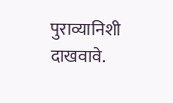पुराव्यानिशी दाखवावे.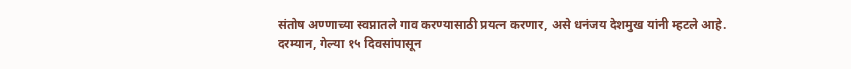संतोष अण्णाच्या स्वप्नातले गाव करण्यासाठी प्रयत्न करणार, असे धनंजय देशमुख यांनी म्हटले आहे.
दरम्यान, गेल्या १५ दिवसांपासून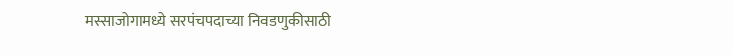मस्साजोगामध्ये सरपंचपदाच्या निवडणुकीसाठी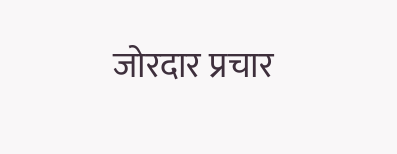जोरदार प्रचार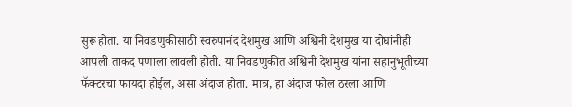सुरू होता. या निवडणुकीसाठी स्वरुपानंद देशमुख आणि अश्विनी देशमुख या दोघांनीही आपली ताकद पणाला लावली होती. या निवडणुकीत अश्विनी देशमुख यांना सहानुभूतीच्या फॅक्टरचा फायदा होईल, असा अंदाज होता. मात्र, हा अंदाज फोल ठरला आणि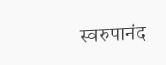स्वरुपानंद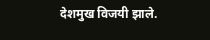देशमुख विजयी झाले.